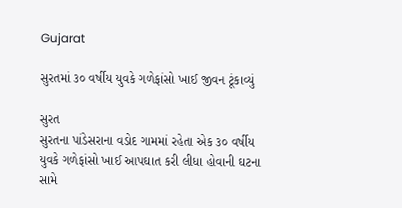Gujarat

સુરતમાં ૩૦ વર્ષીય યુવકે ગળેફાંસો ખાઈ જીવન ટૂંકાવ્યું

સુરત
સુરતના પાંડેસરાના વડોદ ગામમાં રહેતા એક ૩૦ વર્ષીય યુવકે ગળેફાંસો ખાઈ આપઘાત કરી લીધા હોવાની ઘટના સામે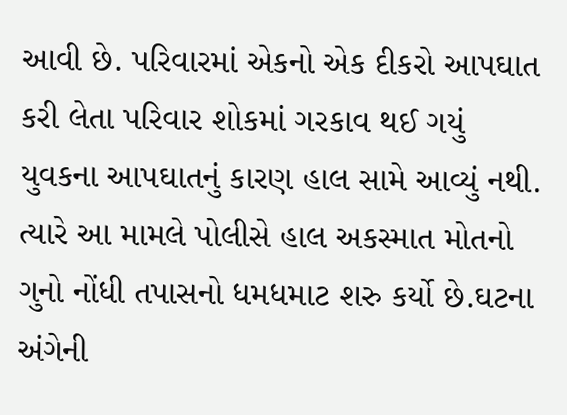આવી છે. પરિવારમાં એકનો એક દીકરો આપઘાત કરી લેતા પરિવાર શોકમાં ગરકાવ થઈ ગયું યુવકના આપઘાતનું કારણ હાલ સામે આવ્યું નથી. ત્યારે આ મામલે પોલીસે હાલ અકસ્માત મોતનો ગુનો નોંધી તપાસનો ધમધમાટ શરુ કર્યો છે.ઘટના અંગેની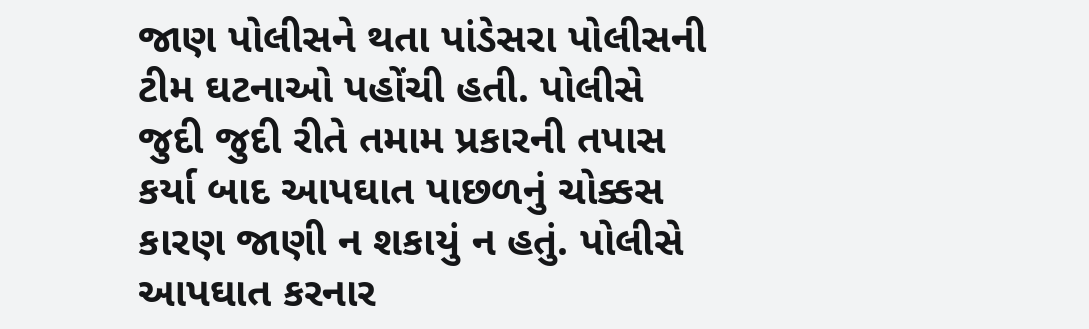જાણ પોલીસને થતા પાંડેસરા પોલીસની ટીમ ઘટનાઓ પહોંચી હતી. પોલીસે જુદી જુદી રીતે તમામ પ્રકારની તપાસ કર્યા બાદ આપઘાત પાછળનું ચોક્કસ કારણ જાણી ન શકાયું ન હતું. પોલીસે આપઘાત કરનાર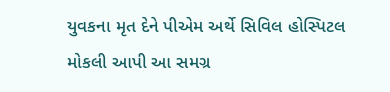યુવકના મૃત દેને પીએમ અર્થે સિવિલ હોસ્પિટલ મોકલી આપી આ સમગ્ર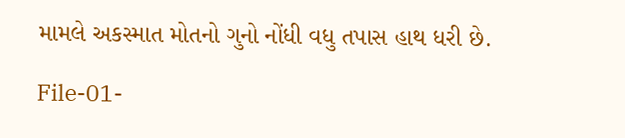મામલે અકસ્માત મોતનો ગુનો નોંધી વધુ તપાસ હાથ ધરી છે.

File-01-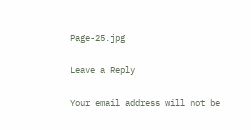Page-25.jpg

Leave a Reply

Your email address will not be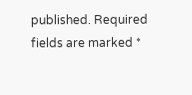published. Required fields are marked *